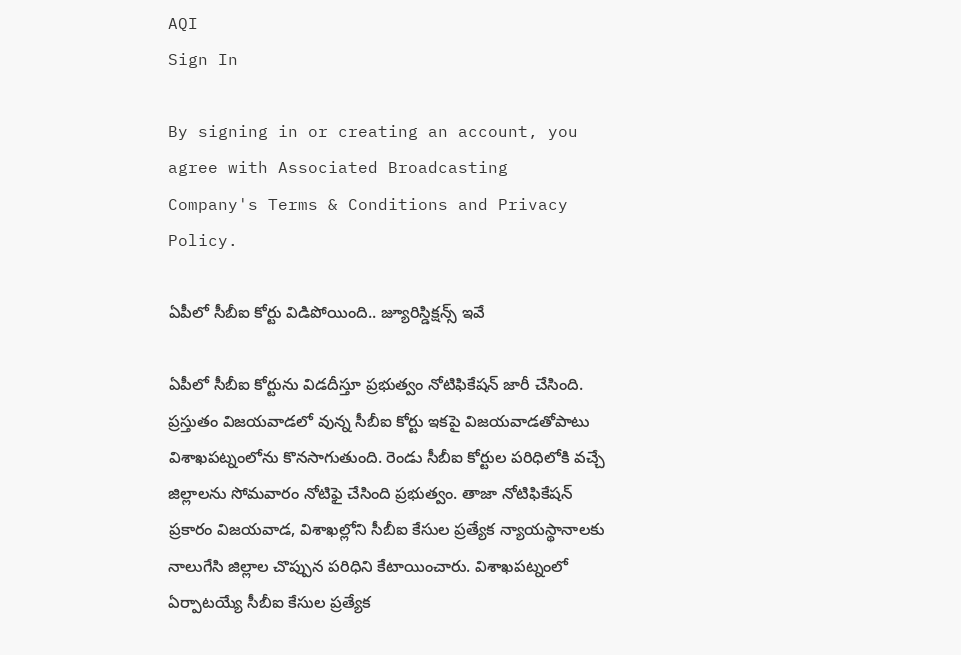AQI
Sign In

By signing in or creating an account, you agree with Associated Broadcasting Company's Terms & Conditions and Privacy Policy.

ఏపీలో సీబీఐ కోర్టు విడిపోయింది.. జ్యూరిస్డిక్షన్స్ ఇవే

ఏపీలో సీబీఐ కోర్టును విడదీస్తూ ప్రభుత్వం నోటిఫికేషన్ జారీ చేసింది. ప్రస్తుతం విజయవాడలో వున్న సీబీఐ కోర్టు ఇకపై విజయవాడతోపాటు విశాఖపట్నంలోను కొనసాగుతుంది. రెండు సీబీఐ కోర్టుల పరిధిలోకి వచ్చే జిల్లాలను సోమవారం నోటిఫై చేసింది ప్రభుత్వం. తాజా నోటిఫికేషన్ ప్రకారం విజయవాడ, విశాఖల్లోని సీబీఐ కేసుల ప్రత్యేక న్యాయస్థానాలకు నాలుగేసి జిల్లాల చొప్పున పరిధిని కేటాయించారు. విశాఖపట్నంలో ఏర్పాటయ్యే సీబీఐ కేసుల ప్రత్యేక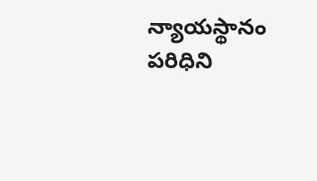న్యాయస్థానం పరిధిని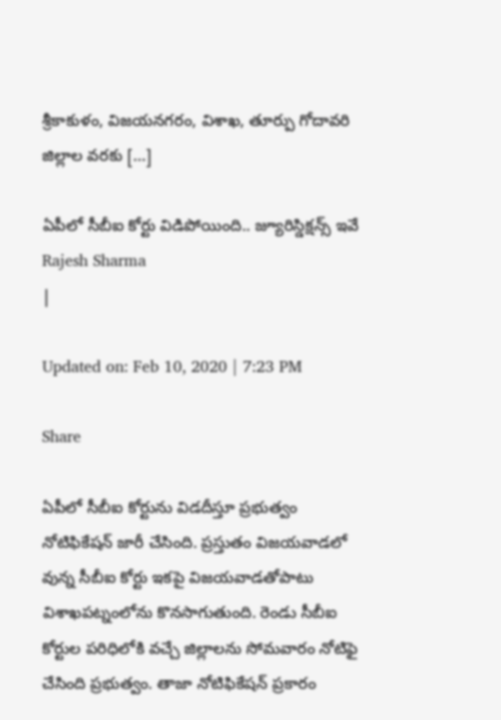శ్రీకాకుళం, విజయనగరం, విశాఖ, తూర్పు గోదావరి జిల్లాల వరకు […]

ఏపీలో సీబీఐ కోర్టు విడిపోయింది.. జ్యూరిస్డిక్షన్స్ ఇవే
Rajesh Sharma
|

Updated on: Feb 10, 2020 | 7:23 PM

Share

ఏపీలో సీబీఐ కోర్టును విడదీస్తూ ప్రభుత్వం నోటిఫికేషన్ జారీ చేసింది. ప్రస్తుతం విజయవాడలో వున్న సీబీఐ కోర్టు ఇకపై విజయవాడతోపాటు విశాఖపట్నంలోను కొనసాగుతుంది. రెండు సీబీఐ కోర్టుల పరిధిలోకి వచ్చే జిల్లాలను సోమవారం నోటిఫై చేసింది ప్రభుత్వం. తాజా నోటిఫికేషన్ ప్రకారం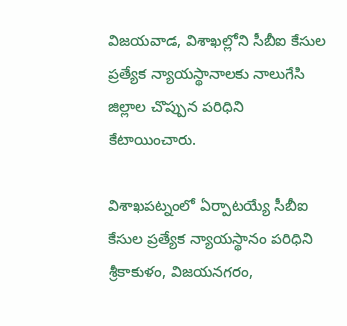విజయవాడ, విశాఖల్లోని సీబీఐ కేసుల ప్రత్యేక న్యాయస్థానాలకు నాలుగేసి జిల్లాల చొప్పున పరిధిని కేటాయించారు.

విశాఖపట్నంలో ఏర్పాటయ్యే సీబీఐ కేసుల ప్రత్యేక న్యాయస్థానం పరిధిని శ్రీకాకుళం, విజయనగరం,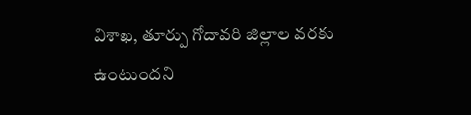విశాఖ, తూర్పు గోదావరి జిల్లాల వరకు ఉంటుందని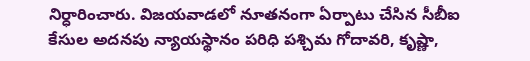నిర్ధారించారు. విజయవాడలో నూతనంగా ఏర్పాటు చేసిన సీబీఐ కేసుల అదనపు న్యాయస్థానం పరిధి పశ్చిమ గోదావరి, కృష్ణా,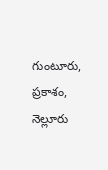గుంటూరు, ప్రకాశం, నెల్లూరు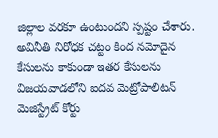జిల్లాల వరకూ ఉంటుందని స్పష్టం చేశారు. అవినీతి నిరోధక చట్టం కింద నమోదైన కేసులను కాకుండా ఇతర కేసులను విజయవాడలోని ఐదవ మెట్రోపాలిటన్ మెజిస్ట్రేట్ కోర్టు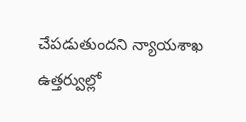చేపడుతుందని న్యాయశాఖ ఉత్తర్వుల్లో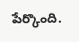పేర్కొంది.